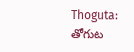Thoguta: తోగుట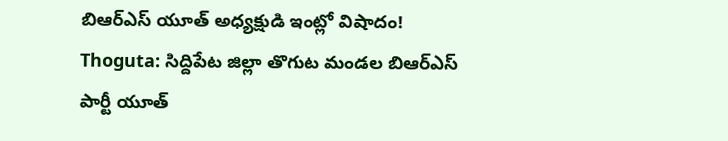బిఆర్ఎస్ యూత్ అధ్యక్షుడి ఇంట్లో విషాదం!
Thoguta: సిద్దిపేట జిల్లా తొగుట మండల బిఆర్ఎస్ పార్టీ యూత్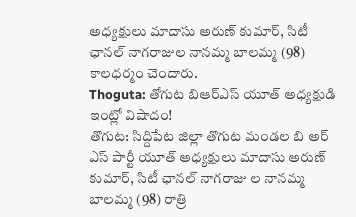అధ్యక్షులు మాదాసు అరుణ్ కుమార్, సిటీ ఛానల్ నాగరాజుల నానమ్మ బాలమ్మ (98) కాలధర్మం చెందారు.
Thoguta: తోగుట బిఆర్ఎస్ యూత్ అధ్యక్షుడి ఇంట్లో విషాదం!
తొగుట: సిద్దిపేట జిల్లా తొగుట మండల బి అర్ ఎస్ పార్టీ యూత్ అధ్యక్షులు మాదాసు అరుణ్ కుమార్, సిటీ ఛానల్ నాగరాజు ల నానమ్మ బాలమ్మ (98) రాత్రి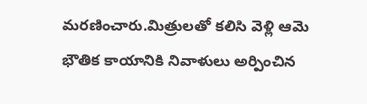మరణించారు.మిత్రులతో కలిసి వెళ్లి ఆమె భౌతిక కాయానికి నివాళులు అర్పించిన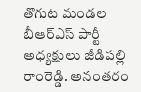తొగుట మండల బీఆర్ఎస్ పార్టీ అధ్యక్షులు జీడిపల్లి రాంరెడ్డి. అనంతరం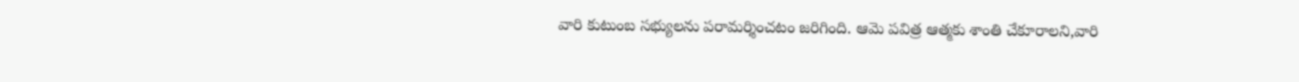వారి కుటుంబ సభ్యులను పరామర్శించటం జరిగింది. ఆమె పవిత్ర ఆత్మకు శాంతి చేకూరాలని,వారి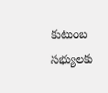కుటుంబ సభ్యులకు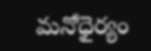మనోధైర్యం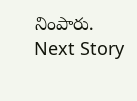నింపారు.
Next Story